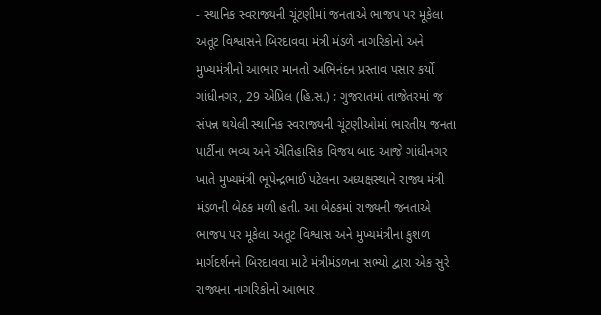- સ્થાનિક સ્વરાજ્યની ચૂંટણીમાં જનતાએ ભાજપ પર મૂકેલા અતૂટ વિશ્વાસને બિરદાવવા મંત્રી મંડળે નાગરિકોનો અને મુખ્યમંત્રીનો આભાર માનતો અભિનંદન પ્રસ્તાવ પસાર કર્યો
ગાંધીનગર, 29 એપ્રિલ (હિ.સ.) : ગુજરાતમાં તાજેતરમાં જ સંપન્ન થયેલી સ્થાનિક સ્વરાજ્યની ચૂંટણીઓમાં ભારતીય જનતા પાર્ટીના ભવ્ય અને ઐતિહાસિક વિજય બાદ આજે ગાંધીનગર ખાતે મુખ્યમંત્રી ભૂપેન્દ્રભાઈ પટેલના અધ્યક્ષસ્થાને રાજ્ય મંત્રી મંડળની બેઠક મળી હતી. આ બેઠકમાં રાજ્યની જનતાએ ભાજપ પર મૂકેલા અતૂટ વિશ્વાસ અને મુખ્યમંત્રીના કુશળ માર્ગદર્શનને બિરદાવવા માટે મંત્રીમંડળના સભ્યો દ્વારા એક સુરે રાજ્યના નાગરિકોનો આભાર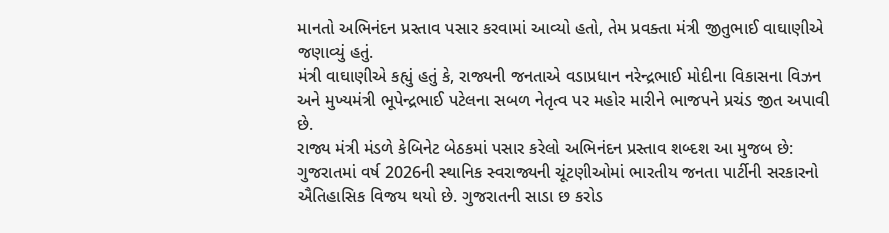માનતો અભિનંદન પ્રસ્તાવ પસાર કરવામાં આવ્યો હતો, તેમ પ્રવક્તા મંત્રી જીતુભાઈ વાઘાણીએ જણાવ્યું હતું.
મંત્રી વાઘાણીએ કહ્યું હતું કે, રાજ્યની જનતાએ વડાપ્રધાન નરેન્દ્રભાઈ મોદીના વિકાસના વિઝન અને મુખ્યમંત્રી ભૂપેન્દ્રભાઈ પટેલના સબળ નેતૃત્વ પર મહોર મારીને ભાજપને પ્રચંડ જીત અપાવી છે.
રાજ્ય મંત્રી મંડળે કેબિનેટ બેઠકમાં પસાર કરેલો અભિનંદન પ્રસ્તાવ શબ્દશ આ મુજબ છે: ગુજરાતમાં વર્ષ 2026ની સ્થાનિક સ્વરાજ્યની ચૂંટણીઓમાં ભારતીય જનતા પાર્ટીની સરકારનો ઐતિહાસિક વિજય થયો છે. ગુજરાતની સાડા છ કરોડ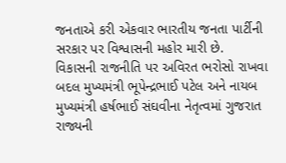જનતાએ કરી એકવાર ભારતીય જનતા પાર્ટીની સરકાર પર વિશ્વાસની મહોર મારી છે.
વિકાસની રાજનીતિ પર અવિરત ભરોસો રાખવા બદલ મુખ્યમંત્રી ભૂપેન્દ્રભાઈ પટેલ અને નાયબ મુખ્યમંત્રી હર્ષભાઈ સંઘવીના નેતૃત્વમાં ગુજરાત રાજ્યની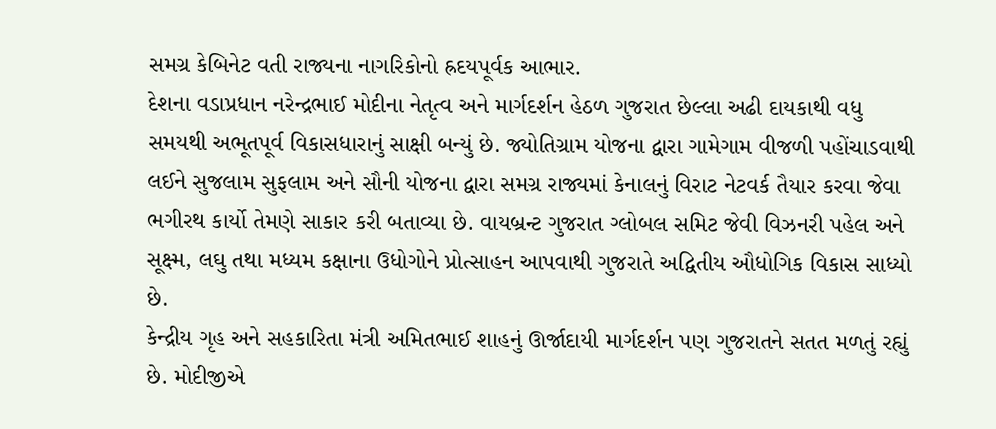સમગ્ર કેબિનેટ વતી રાજ્યના નાગરિકોનો હ્રદયપૂર્વક આભાર.
દેશના વડાપ્રધાન નરેન્દ્રભાઈ મોદીના નેતૃત્વ અને માર્ગદર્શન હેઠળ ગુજરાત છેલ્લા અઢી દાયકાથી વધુ સમયથી અભૂતપૂર્વ વિકાસધારાનું સાક્ષી બન્યું છે. જ્યોતિગ્રામ યોજના દ્વારા ગામેગામ વીજળી પહોંચાડવાથી લઈને સુજલામ સુફલામ અને સૌની યોજના દ્વારા સમગ્ર રાજ્યમાં કેનાલનું વિરાટ નેટવર્ક તૈયાર કરવા જેવા ભગીરથ કાર્યો તેમણે સાકાર કરી બતાવ્યા છે. વાયબ્રન્ટ ગુજરાત ગ્લોબલ સમિટ જેવી વિઝનરી પહેલ અને સૂક્ષ્મ, લઘુ તથા મધ્યમ કક્ષાના ઉધોગોને પ્રોત્સાહન આપવાથી ગુજરાતે અદ્વિતીય ઔધોગિક વિકાસ સાધ્યો છે.
કેન્દ્રીય ગૃહ અને સહકારિતા મંત્રી અમિતભાઈ શાહનું ઊર્જાદાયી માર્ગદર્શન પણ ગુજરાતને સતત મળતું રહ્યું છે. મોદીજીએ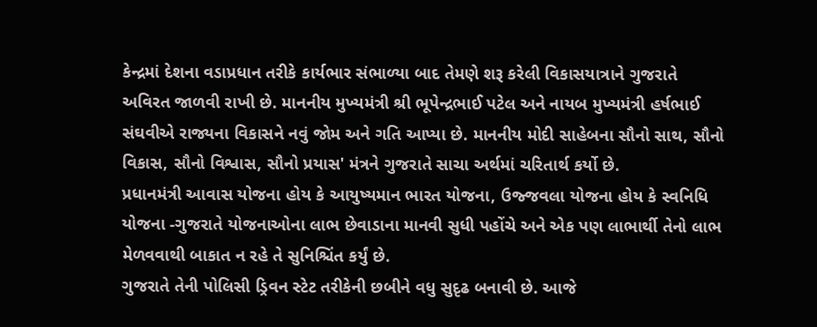કેન્દ્રમાં દેશના વડાપ્રધાન તરીકે કાર્યભાર સંભાળ્યા બાદ તેમણે શરૂ કરેલી વિકાસયાત્રાને ગુજરાતે અવિરત જાળવી રાખી છે. માનનીય મુખ્યમંત્રી શ્રી ભૂપેન્દ્રભાઈ પટેલ અને નાયબ મુખ્યમંત્રી હર્ષભાઈ સંઘવીએ રાજ્યના વિકાસને નવું જોમ અને ગતિ આપ્યા છે. માનનીય મોદી સાહેબના સૌનો સાથ, સૌનો વિકાસ, સૌનો વિશ્વાસ, સૌનો પ્રયાસ' મંત્રને ગુજરાતે સાચા અર્થમાં ચરિતાર્થ કર્યો છે.
પ્રધાનમંત્રી આવાસ યોજના હોય કે આયુષ્યમાન ભારત યોજના, ઉજ્જવલા યોજના હોય કે સ્વનિધિ યોજના -ગુજરાતે યોજનાઓના લાભ છેવાડાના માનવી સુધી પહોંચે અને એક પણ લાભાર્થી તેનો લાભ મેળવવાથી બાકાત ન રહે તે સુનિશ્ચિંત કર્યું છે.
ગુજરાતે તેની પોલિસી ડ્રિવન સ્ટેટ તરીકેની છબીને વધુ સુદૃઢ બનાવી છે. આજે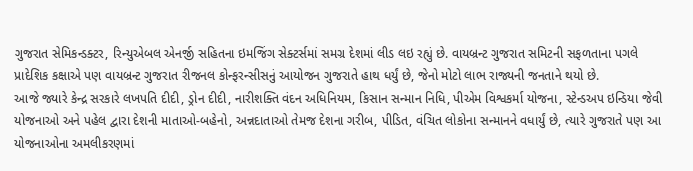ગુજરાત સેમિકન્ડક્ટર, રિન્યુએબલ એનર્જી સહિતના ઇમજિંગ સેક્ટર્સમાં સમગ્ર દેશમાં લીડ લઇ રહ્યું છે. વાયબ્રન્ટ ગુજરાત સમિટની સફળતાના પગલે પ્રાદેશિક કક્ષાએ પણ વાયબ્રન્ટ ગુજરાત રીજનલ કોન્ફરન્સીસનું આયોજન ગુજરાતે હાથ ધર્યું છે, જેનો મોટો લાભ રાજ્યની જનતાને થયો છે.
આજે જ્યારે કેન્દ્ર સરકારે લખપતિ દીદી, ડ્રોન દીદી, નારીશક્તિ વંદન અધિનિયમ, કિસાન સન્માન નિધિ, પીએમ વિશ્વકર્મા યોજના, સ્ટેન્ડઅપ ઇન્ડિયા જેવી યોજનાઓ અને પહેલ દ્વારા દેશની માતાઓ-બહેનો, અન્નદાતાઓ તેમજ દેશના ગરીબ, પીડિત, વંચિત લોકોના સન્માનને વધાર્યું છે, ત્યારે ગુજરાતે પણ આ યોજનાઓના અમલીકરણમાં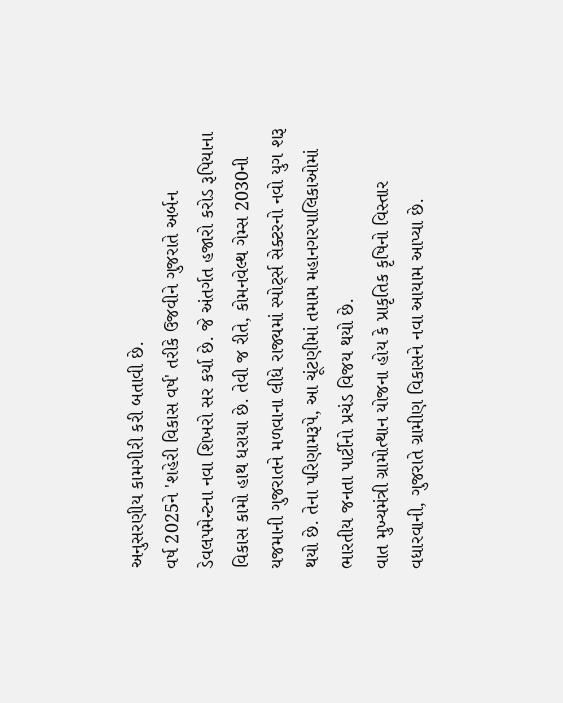અનુસરણીય કામગીરી કરી બતાવી છે.
વર્ષ 2025ને 'શહેરી વિકાસ વર્ષ' તરીકે ઉજવીને ગુજરાતે અર્બન ડેવલપમેન્ટના નવા શિખરો સર કર્યા છે. જે અંતર્ગત હજારો કરોડ રૂપિયાના વિકાસ કામો હાથ ધરાયા છે. તેવી જ રીતે, કોમનવેલ્થ ગેમ્સ 2030ની યજમાની ગુજરાતને મળવાના લીધે રાજ્યમાં સ્પોર્ટ્સ સેક્ટરનો નવો યુગ શરૂ થયો છે. તેના પરિણામરૂપે, આ ચૂંટણીમાં તમામ મહાનગરપાલિકાઓમાં ભારતીય જનતા પાર્ટીનો પ્રચંડ વિજય થયો છે.
વાત મુખ્યમંત્રી ગ્રામોત્થાન યોજના હોય કે પ્રાકૃતિક કૃષિનો વિસ્તાર વધારવાની, ગુજરાતે ગ્રામીણ વિકાસને નવા આયામ આપ્યા છે.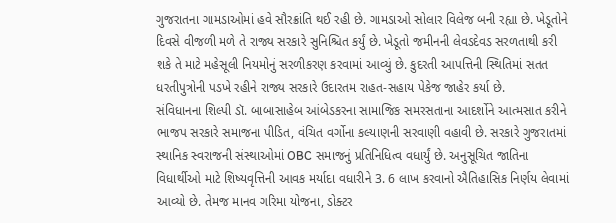ગુજરાતના ગામડાઓમાં હવે સૌરક્રાંતિ થઈ રહી છે. ગામડાઓ સોલાર વિલેજ બની રહ્યા છે. ખેડૂતોને દિવસે વીજળી મળે તે રાજ્ય સરકારે સુનિશ્ચિત કર્યું છે. ખેડૂતો જમીનની લેવડદેવડ સરળતાથી કરી શકે તે માટે મહેસૂલી નિયમોનું સરળીકરણ કરવામાં આવ્યું છે. કુદરતી આપત્તિની સ્થિતિમાં સતત ધરતીપુત્રોની પડખે રહીને રાજ્ય સરકારે ઉદારતમ રાહત-સહાય પેકેજ જાહેર કર્યા છે.
સંવિધાનના શિલ્પી ડૉ. બાબાસાહેબ આંબેડકરના સામાજિક સમરસતાના આદર્શોને આત્મસાત કરીને ભાજપ સરકારે સમાજના પીડિત, વંચિત વર્ગોના કલ્યાણની સરવાણી વહાવી છે. સરકારે ગુજરાતમાં સ્થાનિક સ્વરાજની સંસ્થાઓમાં OBC સમાજનું પ્રતિનિધિત્વ વધાર્યું છે. અનુસૂચિત જાતિના વિધાર્થીઓ માટે શિષ્યવૃત્તિની આવક મર્યાદા વધારીને 3. 6 લાખ કરવાનો ઐતિહાસિક નિર્ણય લેવામાં આવ્યો છે. તેમજ માનવ ગરિમા યોજના, ડોક્ટર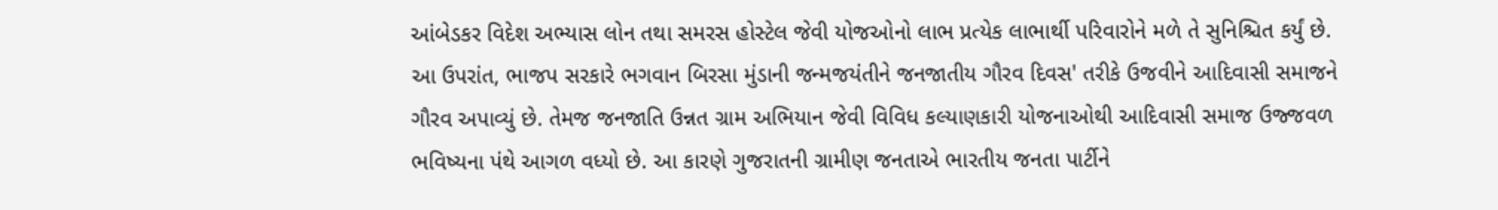આંબેડકર વિદેશ અભ્યાસ લોન તથા સમરસ હોસ્ટેલ જેવી યોજઓનો લાભ પ્રત્યેક લાભાર્થી પરિવારોને મળે તે સુનિશ્ચિત કર્યું છે.
આ ઉપરાંત, ભાજપ સરકારે ભગવાન બિરસા મુંડાની જન્મજયંતીને જનજાતીય ગૌરવ દિવસ' તરીકે ઉજવીને આદિવાસી સમાજને ગૌરવ અપાવ્યું છે. તેમજ જનજાતિ ઉન્નત ગ્રામ અભિયાન જેવી વિવિધ કલ્યાણકારી યોજનાઓથી આદિવાસી સમાજ ઉજ્જવળ ભવિષ્યના પંથે આગળ વધ્યો છે. આ કારણે ગુજરાતની ગ્રામીણ જનતાએ ભારતીય જનતા પાર્ટીને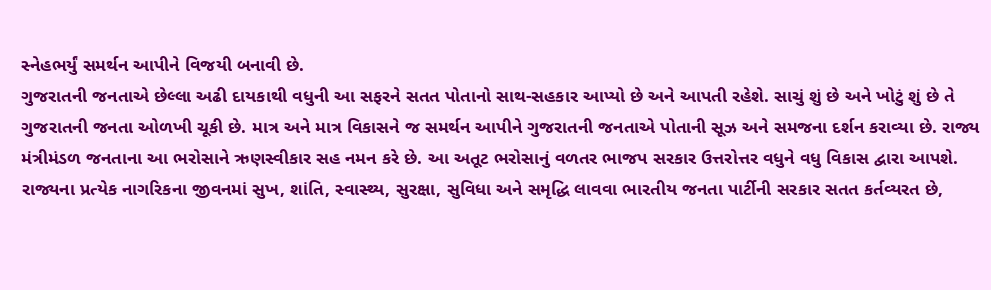સ્નેહભર્યું સમર્થન આપીને વિજયી બનાવી છે.
ગુજરાતની જનતાએ છેલ્લા અઢી દાયકાથી વધુની આ સફરને સતત પોતાનો સાથ-સહકાર આપ્યો છે અને આપતી રહેશે. સાચું શું છે અને ખોટું શું છે તે ગુજરાતની જનતા ઓળખી ચૂકી છે. માત્ર અને માત્ર વિકાસને જ સમર્થન આપીને ગુજરાતની જનતાએ પોતાની સૂઝ અને સમજના દર્શન કરાવ્યા છે. રાજ્ય મંત્રીમંડળ જનતાના આ ભરોસાને ઋણસ્વીકાર સહ નમન કરે છે. આ અતૂટ ભરોસાનું વળતર ભાજપ સરકાર ઉત્તરોત્તર વધુને વધુ વિકાસ દ્વારા આપશે.
રાજ્યના પ્રત્યેક નાગરિકના જીવનમાં સુખ, શાંતિ, સ્વાસ્થ્ય, સુરક્ષા, સુવિધા અને સમૃદ્ધિ લાવવા ભારતીય જનતા પાર્ટીની સરકાર સતત કર્તવ્યરત છે,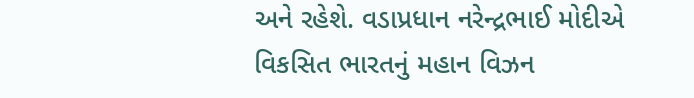અને રહેશે. વડાપ્રધાન નરેન્દ્રભાઈ મોદીએ વિકસિત ભારતનું મહાન વિઝન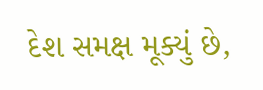દેશ સમક્ષ મૂક્યું છે,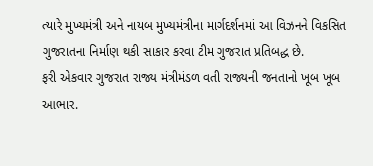ત્યારે મુખ્યમંત્રી અને નાયબ મુખ્યમંત્રીના માર્ગદર્શનમાં આ વિઝનને વિકસિત ગુજરાતના નિર્માણ થકી સાકાર કરવા ટીમ ગુજરાત પ્રતિબદ્ધ છે.
ફરી એકવાર ગુજરાત રાજ્ય મંત્રીમંડળ વતી રાજ્યની જનતાનો ખૂબ ખૂબ આભાર.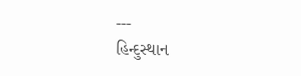---
હિન્દુસ્થાન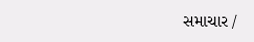સમાચાર /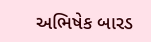અભિષેક બારડ